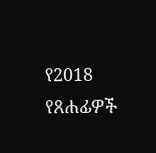የ2018 የጸሐፊዎች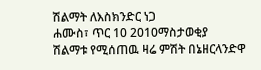ሽልማት ለእስክንድር ነጋ
ሐሙስ፣ ጥር 10 2010ማስታወቂያ
ሽልማቱ የሚሰጠዉ ዛሬ ምሽት በኔዘርላንድዋ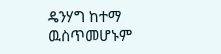ዴንሃግ ከተማ ዉስጥመሆኑም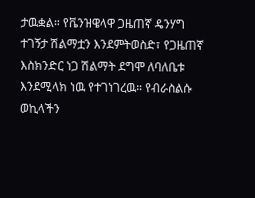ታዉቋል። የቬንዝዌላዋ ጋዜጠኛ ዴንሃግ ተገኝታ ሽልማቷን እንደምትወስድ፣ የጋዜጠኛ እስክንድር ነጋ ሽልማት ደግሞ ለባለቤቱ እንደሚላክ ነዉ የተገነገረዉ። የብራስልሱ ወኪላችን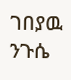ገበያዉ ንጉሴ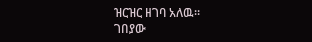ዝርዝር ዘገባ አለዉ።
ገበያው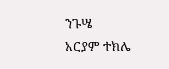ንጉሤ
አርያም ተክሌ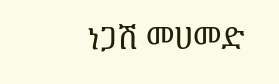ነጋሽ መሀመድ